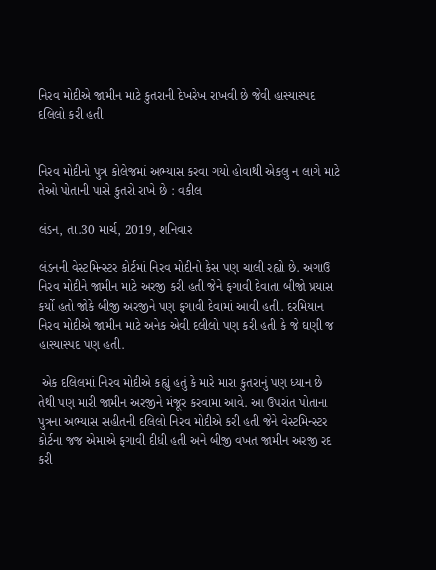નિરવ મોદીએ જામીન માટે કુતરાની દેખરેખ રાખવી છે જેવી હાસ્યાસ્પદ દલિલો કરી હતી


નિરવ મોદીનો પુત્ર કોલેજમાં અભ્યાસ કરવા ગયો હોવાથી એકલુ ન લાગે માટે તેઓ પોતાની પાસે કુતરો રાખે છે : વકીલ

લંડન, તા.30 માર્ચ, 2019, શનિવાર

લંડનની વેસ્ટમિન્સ્ટર કોર્ટમાં નિરવ મોદીનો કેસ પણ ચાલી રહ્યો છે. અગાઉ નિરવ મોદીને જામીન માટે અરજી કરી હતી જેને ફગાવી દેવાતા બીજો પ્રયાસ કર્યો હતો જોકે બીજી અરજીને પણ ફગાવી દેવામાં આવી હતી. દરમિયાન નિરવ મોદીએ જામીન માટે અનેક એવી દલીલો પણ કરી હતી કે જે ઘણી જ હાસ્યાસ્પદ પણ હતી.

 એક દલિલમાં નિરવ મોદીએ કહ્યું હતું કે મારે મારા કુતરાનું પણ ધ્યાન છે તેથી પણ મારી જામીન અરજીને મંજૂર કરવામા આવે. આ ઉપરાંત પોતાના પુત્રના અભ્યાસ સહીતની દલિલો નિરવ મોદીએ કરી હતી જેને વેસ્ટમિન્સ્ટર કોર્ટના જજ એમાએ ફગાવી દીધી હતી અને બીજી વખત જામીન અરજી રદ કરી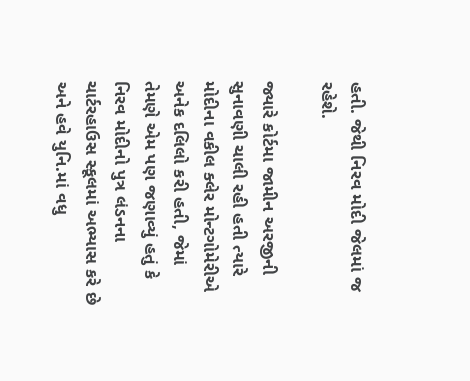હતી. જેથી નિરવ મોદી જેલમાં જ રહેશે.

જ્યારે કોર્ટમા જામીન અરજીની સુનાવણી ચાલી રહી હતી ત્યારે મોદીના વકીલ ક્લેર મોન્ટગોમેરીએ અનેક દલિલો કરી હતી, જેમાં તેમણે એમ પણ જણાવ્યું હતું કે નિરવ મોદીનો પુત્ર લંડનના ચાર્ટરહાઉસ સ્કૂલમાં અભ્યાસ કરે છે અને હવે યુનિ.માં વધુ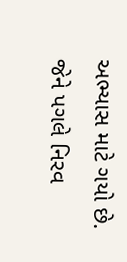અભ્યાસ માટે ગયો છે. જેને પગલે નિરવ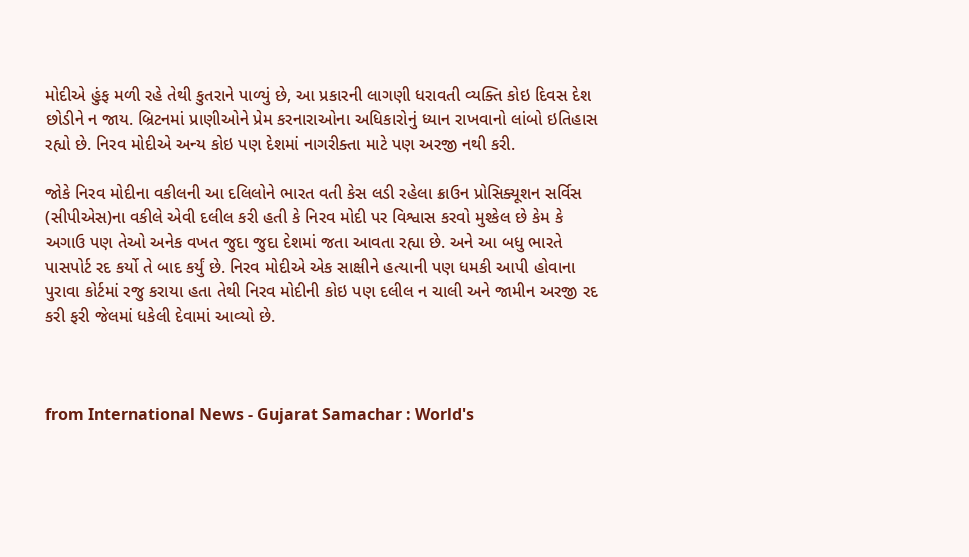મોદીએ હુંફ મળી રહે તેથી કુતરાને પાળ્યું છે, આ પ્રકારની લાગણી ધરાવતી વ્યક્તિ કોઇ દિવસ દેશ છોડીને ન જાય. બ્રિટનમાં પ્રાણીઓને પ્રેમ કરનારાઓના અધિકારોનું ધ્યાન રાખવાનો લાંબો ઇતિહાસ રહ્યો છે. નિરવ મોદીએ અન્ય કોઇ પણ દેશમાં નાગરીક્તા માટે પણ અરજી નથી કરી.

જોકે નિરવ મોદીના વકીલની આ દલિલોને ભારત વતી કેસ લડી રહેલા ક્રાઉન પ્રોસિક્યૂશન સર્વિસ (સીપીએસ)ના વકીલે એવી દલીલ કરી હતી કે નિરવ મોદી પર વિશ્વાસ કરવો મુશ્કેલ છે કેમ કે અગાઉ પણ તેઓ અનેક વખત જુદા જુદા દેશમાં જતા આવતા રહ્યા છે. અને આ બધુ ભારતે પાસપોર્ટ રદ કર્યો તે બાદ કર્યું છે. નિરવ મોદીએ એક સાક્ષીને હત્યાની પણ ધમકી આપી હોવાના પુરાવા કોર્ટમાં રજુ કરાયા હતા તેથી નિરવ મોદીની કોઇ પણ દલીલ ન ચાલી અને જામીન અરજી રદ કરી ફરી જેલમાં ધકેલી દેવામાં આવ્યો છે.



from International News - Gujarat Samachar : World's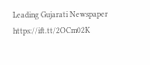Leading Gujarati Newspaper https://ift.tt/2OCm02K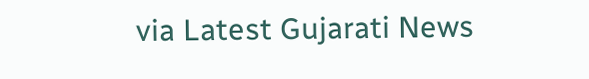via Latest Gujarati News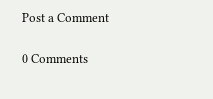Post a Comment

0 Comments